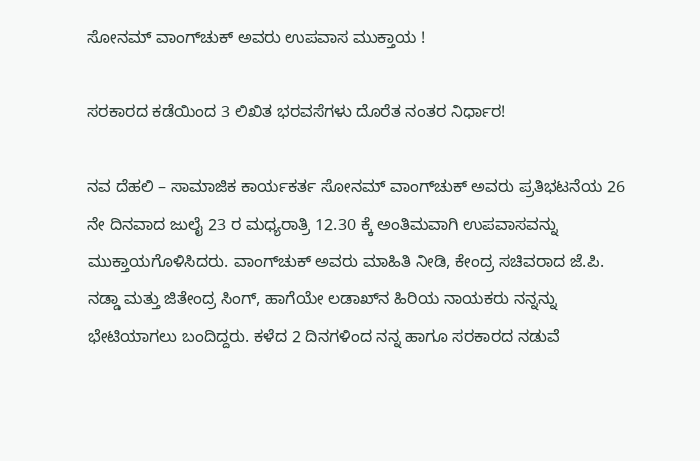ಸೋನಮ್ ವಾಂಗ್‌ಚುಕ್ ಅವರು ಉಪವಾಸ ಮುಕ್ತಾಯ !

ಸರಕಾರದ ಕಡೆಯಿಂದ 3 ಲಿಖಿತ ಭರವಸೆಗಳು ದೊರೆತ ನಂತರ ನಿರ್ಧಾರ!

ನವ ದೆಹಲಿ – ಸಾಮಾಜಿಕ ಕಾರ್ಯಕರ್ತ ಸೋನಮ್ ವಾಂಗ್‌ಚುಕ್ ಅವರು ಪ್ರತಿಭಟನೆಯ 26 ನೇ ದಿನವಾದ ಜುಲೈ 23 ರ ಮಧ್ಯರಾತ್ರಿ 12.30 ಕ್ಕೆ ಅಂತಿಮವಾಗಿ ಉಪವಾಸವನ್ನು ಮುಕ್ತಾಯಗೊಳಿಸಿದರು. ವಾಂಗ್‌ಚುಕ್ ಅವರು ಮಾಹಿತಿ ನೀಡಿ, ಕೇಂದ್ರ ಸಚಿವರಾದ ಜೆ.ಪಿ. ನಡ್ಡಾ ಮತ್ತು ಜಿತೇಂದ್ರ ಸಿಂಗ್, ಹಾಗೆಯೇ ಲಡಾಖ್‌ನ ಹಿರಿಯ ನಾಯಕರು ನನ್ನನ್ನು ಭೇಟಿಯಾಗಲು ಬಂದಿದ್ದರು. ಕಳೆದ 2 ದಿನಗಳಿಂದ ನನ್ನ ಹಾಗೂ ಸರಕಾರದ ನಡುವೆ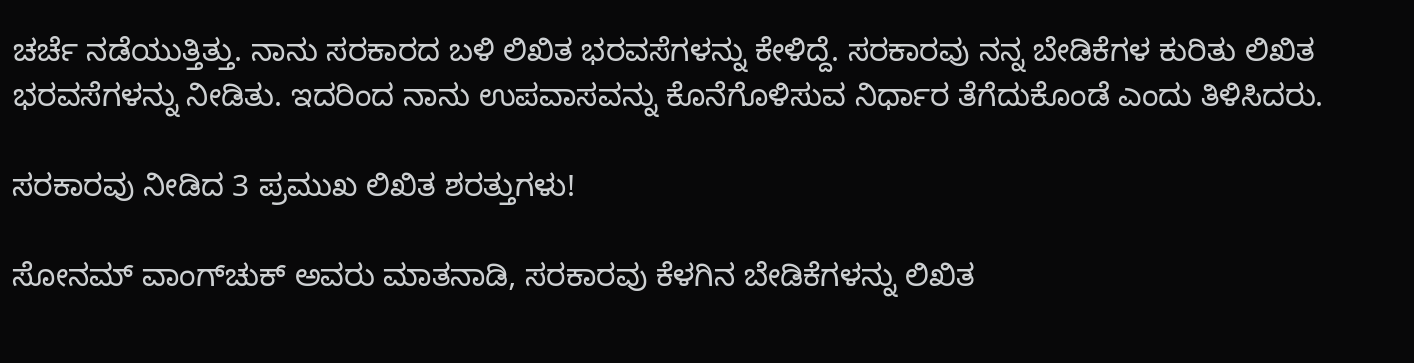ಚರ್ಚೆ ನಡೆಯುತ್ತಿತ್ತು. ನಾನು ಸರಕಾರದ ಬಳಿ ಲಿಖಿತ ಭರವಸೆಗಳನ್ನು ಕೇಳಿದ್ದೆ. ಸರಕಾರವು ನನ್ನ ಬೇಡಿಕೆಗಳ ಕುರಿತು ಲಿಖಿತ ಭರವಸೆಗಳನ್ನು ನೀಡಿತು. ಇದರಿಂದ ನಾನು ಉಪವಾಸವನ್ನು ಕೊನೆಗೊಳಿಸುವ ನಿರ್ಧಾರ ತೆಗೆದುಕೊಂಡೆ ಎಂದು ತಿಳಿಸಿದರು.

ಸರಕಾರವು ನೀಡಿದ 3 ಪ್ರಮುಖ ಲಿಖಿತ ಶರತ್ತುಗಳು!

ಸೋನಮ್ ವಾಂಗ್‌ಚುಕ್ ಅವರು ಮಾತನಾಡಿ, ಸರಕಾರವು ಕೆಳಗಿನ ಬೇಡಿಕೆಗಳನ್ನು ಲಿಖಿತ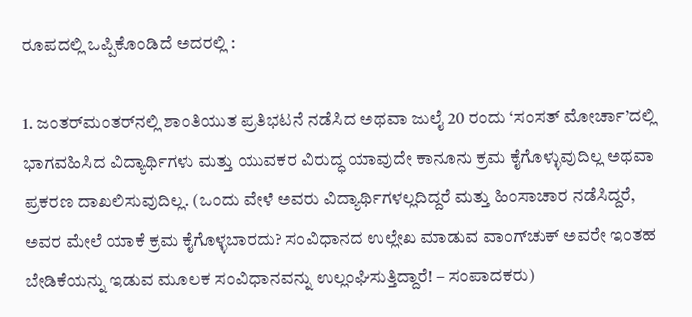ರೂಪದಲ್ಲಿ ಒಪ್ಪಿಕೊಂಡಿದೆ ಅದರಲ್ಲಿ :

1. ಜಂತರ್‌ಮಂತರ್‌ನಲ್ಲಿ ಶಾಂತಿಯುತ ಪ್ರತಿಭಟನೆ ನಡೆಸಿದ ಅಥವಾ ಜುಲೈ 20 ರಂದು ‘ಸಂಸತ್ ಮೋರ್ಚಾ’ದಲ್ಲಿ ಭಾಗವಹಿಸಿದ ವಿದ್ಯಾರ್ಥಿಗಳು ಮತ್ತು ಯುವಕರ ವಿರುದ್ಧ ಯಾವುದೇ ಕಾನೂನು ಕ್ರಮ ಕೈಗೊಳ್ಳುವುದಿಲ್ಲ ಅಥವಾ ಪ್ರಕರಣ ದಾಖಲಿಸುವುದಿಲ್ಲ. (ಒಂದು ವೇಳೆ ಅವರು ವಿದ್ಯಾರ್ಥಿಗಳಲ್ಲದಿದ್ದರೆ ಮತ್ತು ಹಿಂಸಾಚಾರ ನಡೆಸಿದ್ದರೆ, ಅವರ ಮೇಲೆ ಯಾಕೆ ಕ್ರಮ ಕೈಗೊಳ್ಳಬಾರದು? ಸಂವಿಧಾನದ ಉಲ್ಲೇಖ ಮಾಡುವ ವಾಂಗ್‌ಚುಕ್ ಅವರೇ ಇಂತಹ ಬೇಡಿಕೆಯನ್ನು ಇಡುವ ಮೂಲಕ ಸಂವಿಧಾನವನ್ನು ಉಲ್ಲಂಘಿಸುತ್ತಿದ್ದಾರೆ! – ಸಂಪಾದಕರು)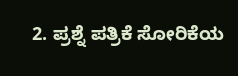2. ಪ್ರಶ್ನೆ ಪತ್ರಿಕೆ ಸೋರಿಕೆಯ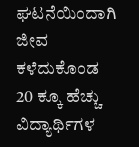ಘಟನೆಯಿಂದಾಗಿ ಜೀವ ಕಳೆದುಕೊಂಡ 20 ಕ್ಕೂ ಹೆಚ್ಚು ವಿದ್ಯಾರ್ಥಿಗಳ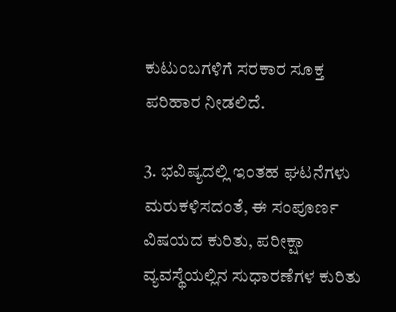ಕುಟುಂಬಗಳಿಗೆ ಸರಕಾರ ಸೂಕ್ತ ಪರಿಹಾರ ನೀಡಲಿದೆ.

3. ಭವಿಷ್ಯದಲ್ಲಿ ಇಂತಹ ಘಟನೆಗಳು ಮರುಕಳಿಸದಂತೆ, ಈ ಸಂಪೂರ್ಣ ವಿಷಯದ ಕುರಿತು, ಪರೀಕ್ಷಾ ವ್ಯವಸ್ಥೆಯಲ್ಲಿನ ಸುಧಾರಣೆಗಳ ಕುರಿತು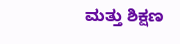ಮತ್ತು ಶಿಕ್ಷಣ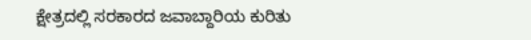ಕ್ಷೇತ್ರದಲ್ಲಿ ಸರಕಾರದ ಜವಾಬ್ದಾರಿಯ ಕುರಿತು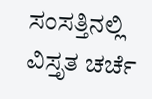ಸಂಸತ್ತಿನಲ್ಲಿ ವಿಸ್ತೃತ ಚರ್ಚೆ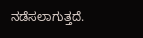ನಡೆಸಲಾಗುತ್ತದೆ.